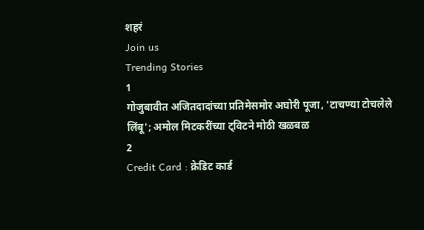शहरं
Join us
Trending Stories
1
गोजुबावीत अजितदादांच्या प्रतिमेसमोर अघोरी पूजा, 'टाचण्या टोचलेले लिंबू'; अमोल मिटकरींच्या ट्विटने मोठी खळबळ
2
Credit Card : क्रेडिट कार्ड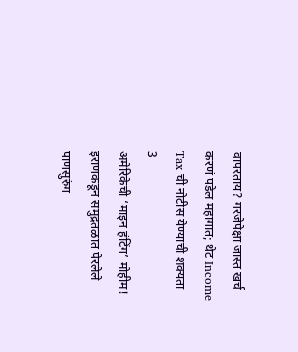वापरताय? गरजेपेक्षा जास्त खर्च करणं पडेल महागात; थेट Income Tax ची नोटीस येण्याची शक्यता
3
अमेरिकेची ‘माइन हंटिंग’ मोहीम! इराणकडून समुद्रतळात पेरलेले पाणसुरुंग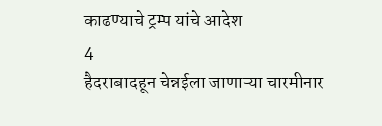काढण्याचे ट्रम्प यांचे आदेश
4
हैदराबादहून चेन्नईला जाणाऱ्या चारमीनार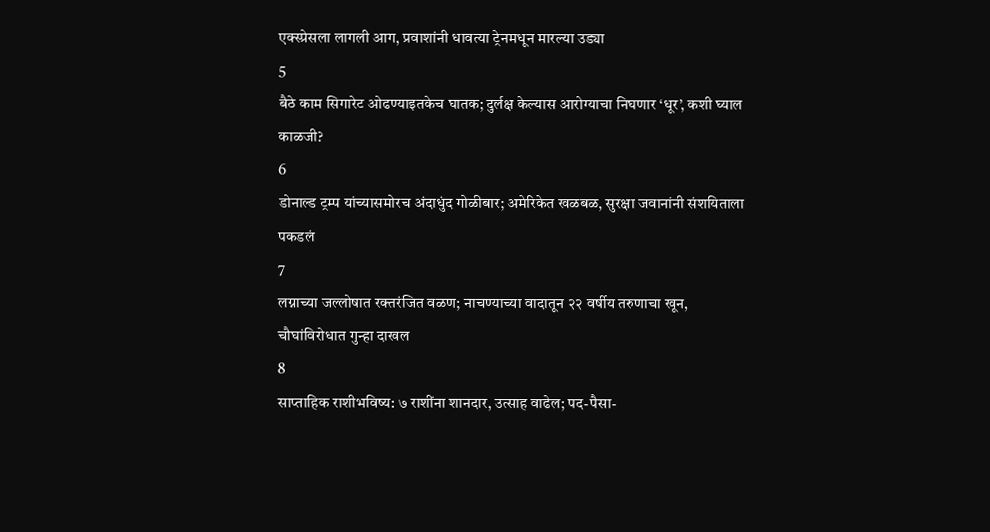एक्स्प्रेसला लागली आग, प्रवाशांनी धावत्या ट्रेनमधून मारल्या उड्या
5
बैठे काम सिगारेट ओढण्याइतकेच घातक; दुर्लक्ष केल्यास आरोग्याचा निघणार ‘धूर’, कशी घ्याल काळजी?
6
डोनाल्ड ट्रम्प यांच्यासमोरच अंदाधुंद गोळीबार; अमेरिकेत खळबळ, सुरक्षा जवानांनी संशयिताला पकडलं
7
लग्नाच्या जल्लोषात रक्तरंजित वळण; नाचण्याच्या वादातून २२ वर्षीय तरुणाचा खून, चौघांविरोधात गुन्हा दाखल
8
साप्ताहिक राशीभविष्य: ७ राशींना शानदार, उत्साह वाढेल; पद-पैसा-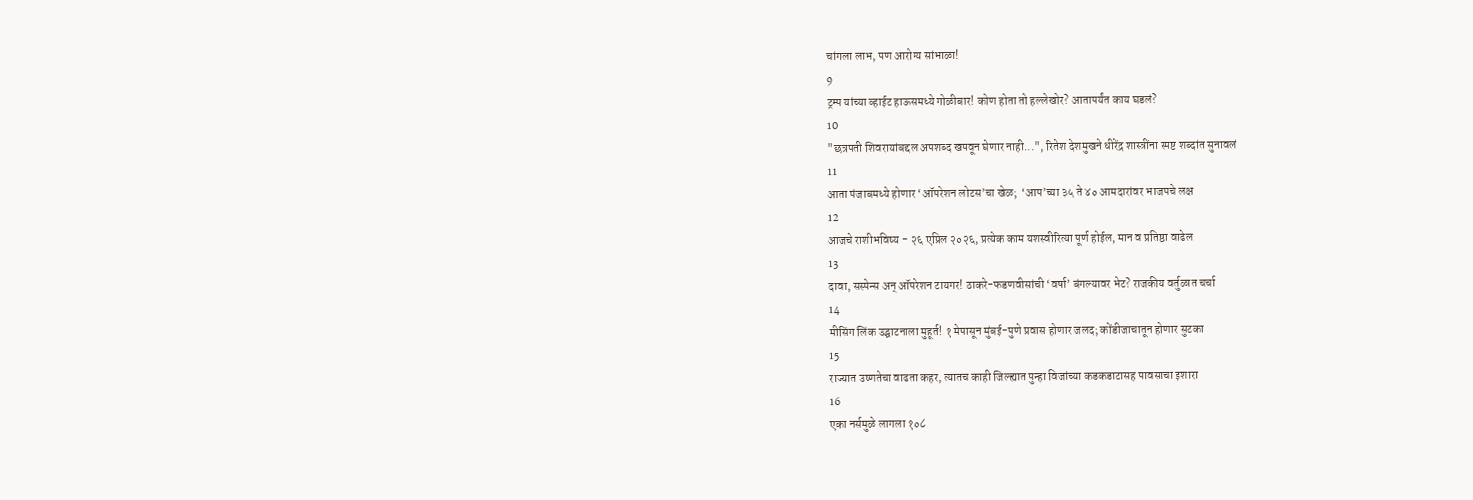चांगला लाभ, पण आरोग्य सांभाळा!
9
ट्रम्प यांच्या व्हाईट हाऊसमध्ये गोळीबार! कोण होता तो हल्लेखोर? आतापर्यंत काय घडलं?
10
"छत्रपती शिवरायांबद्दल अपशब्द खपवून घेणार नाही...", रितेश देशमुखने धीरेंद्र शास्त्रींना स्पष्ट शब्दांत सुनावलं
11
आता पंजाबमध्ये होणार ‘ऑपरेशन लोटस’चा खेळ;  ‘आप’च्या ३५ ते ४० आमदारांवर भाजपचे लक्ष
12
आजचे राशीभविष्य - २६ एप्रिल २०२६, प्रत्येक काम यशस्वीरित्या पूर्ण होईल, मान व प्रतिष्ठा वाढेल
13
दावा, सस्पेन्स अन् ऑपरेशन टायगर! ठाकरे-फडणवीसांची ‘वर्षा’ बंगल्यावर भेट? राजकीय वर्तुळात चर्चा
14
मीसिंग लिंक उद्घाटनाला मुहूर्त! १ मेपासून मुंबई-पुणे प्रवास होणार जलद; कोंडीजाचातून होणार सुटका
15
राज्यात उष्णतेचा वाढता कहर, त्यातच काही जिल्ह्यात पुन्हा विजांच्या कडकडाटासह पावसाचा इशारा
16
एका नर्समुळे लागला १०८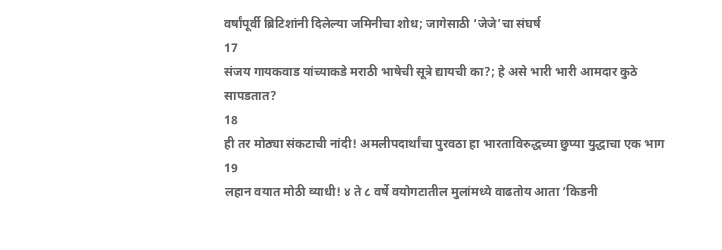वर्षांपूर्वी ब्रिटिशांनी दिलेल्या जमिनीचा शोध; जागेसाठी ‘जेजे’चा संघर्ष
17
संजय गायकवाड यांच्याकडे मराठी भाषेची सूत्रे द्यायची का?; हे असे भारी भारी आमदार कुठे सापडतात?
18
ही तर मोठ्या संकटाची नांदी! अमलीपदार्थांचा पुरवठा हा भारताविरुद्धच्या छुप्या युद्धाचा एक भाग
19
लहान वयात मोठी व्याधी! ४ ते ८ वर्षे वयोगटातील मुलांमध्ये वाढतोय आता ‘किडनी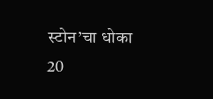स्टोन’चा धोका
20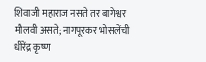शिवाजी महाराज नसते तर बागेश्वर मौलवी असते; नागपूरकर भोसलेंची धीरेंद्र कृष्ण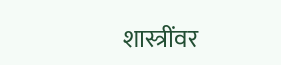शास्त्रींवर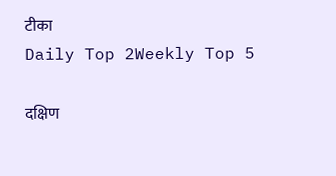टीका
Daily Top 2Weekly Top 5

दक्षिण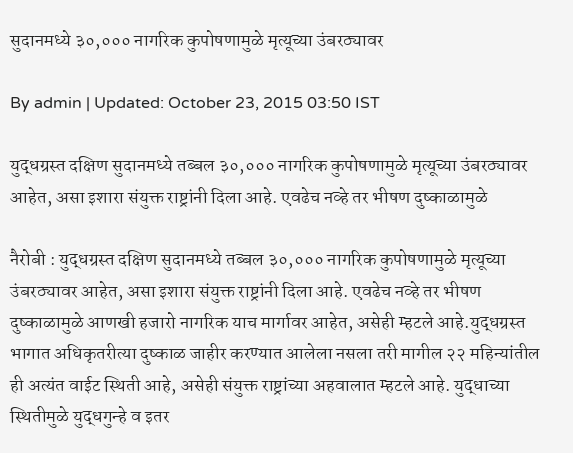सुदानमध्ये ३०,००० नागरिक कुपोषणामुळे मृत्यूच्या उंबरठ्यावर

By admin | Updated: October 23, 2015 03:50 IST

युद्धग्रस्त दक्षिण सुदानमध्ये तब्बल ३०,००० नागरिक कुपोषणामुळे मृत्यूच्या उंबरठ्यावर आहेत, असा इशारा संयुक्त राष्ट्रांनी दिला आहे. एवढेच नव्हे तर भीषण दुष्काळामुळे

नैरोबी : युद्धग्रस्त दक्षिण सुदानमध्ये तब्बल ३०,००० नागरिक कुपोषणामुळे मृत्यूच्या उंबरठ्यावर आहेत, असा इशारा संयुक्त राष्ट्रांनी दिला आहे. एवढेच नव्हे तर भीषण दुष्काळामुळे आणखी हजारो नागरिक याच मार्गावर आहेत, असेही म्हटले आहे.युद्धग्रस्त भागात अधिकृतरीत्या दुष्काळ जाहीर करण्यात आलेला नसला तरी मागील २२ महिन्यांतील ही अत्यंत वाईट स्थिती आहे, असेही संयुक्त राष्ट्रांच्या अहवालात म्हटले आहे. युद्धाच्या स्थितीमुळे युद्धगुन्हे व इतर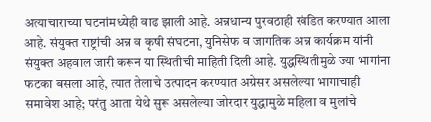अत्याचाराच्या घटनांमध्येही वाढ झाली आहे. अन्नधान्य पुरवठाही खंडित करण्यात आला आहे. संयुक्त राष्ट्रांची अन्न व कृषी संघटना, युनिसेफ व जागतिक अन्न कार्यक्रम यांनी संयुक्त अहवाल जारी करून या स्थितीची माहिती दिली आहे. युद्धस्थितीमुळे ज्या भागांना फटका बसला आहे, त्यात तेलाचे उत्पादन करण्यात अग्रेसर असलेल्या भागाचाही समावेश आहे; परंतु आता येथे सुरू असलेल्या जोरदार युद्धामुळे महिला व मुलांचे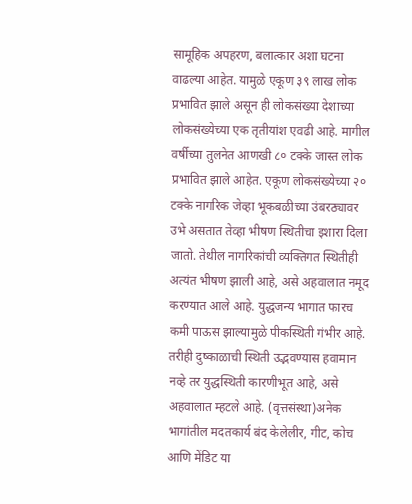सामूहिक अपहरण, बलात्कार अशा घटना वाढल्या आहेत. यामुळे एकूण ३९ लाख लोक प्रभावित झाले असून ही लोकसंख्या देशाच्या लोकसंख्येच्या एक तृतीयांश एवढी आहे. मागील वर्षीच्या तुलनेत आणखी ८० टक्के जास्त लोक प्रभावित झाले आहेत. एकूण लोकसंख्येच्या २० टक्के नागरिक जेव्हा भूकबळीच्या उंबरठ्यावर उभे असतात तेव्हा भीषण स्थितीचा इशारा दिला जातो. तेथील नागरिकांची व्यक्तिगत स्थितीही अत्यंत भीषण झाली आहे, असे अहवालात नमूद करण्यात आले आहे. युद्धजन्य भागात फारच कमी पाऊस झाल्यामुळे पीकस्थिती गंभीर आहे. तरीही दुष्काळाची स्थिती उद्भवण्यास हवामान नव्हे तर युद्धस्थिती कारणीभूत आहे, असे अहवालात म्हटले आहे. (वृत्तसंस्था)अनेक भागांतील मदतकार्य बंद केलेलीर, गीट, कोच आणि मेंडिट या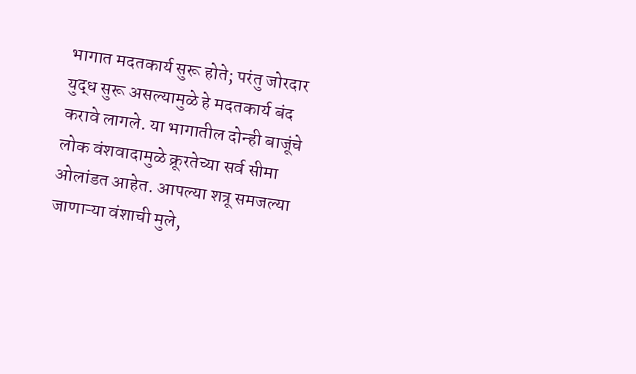भागात मदतकार्य सुरू होते; परंतु जोरदार युद्ध सुरू असल्यामुळे हे मदतकार्य बंद करावे लागले. या भागातील दोन्ही बाजूंचे लोक वंशवादामुळे क्रूरतेच्या सर्व सीमा ओलांडत आहेत. आपल्या शत्रू समजल्या जाणाऱ्या वंशाची मुले,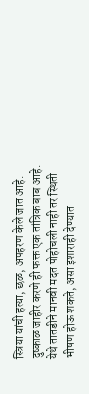स्त्रिया यांची हत्या, छळ, अपहरण केले जात आहे. दुष्काळ जाहीर करणे ही फक्त एक तांत्रिक बाब आहे. येथे तातडीने मानवी मदत पोहोचली नाही तर स्थिती भीषण होऊ शकते, असा इशाराही देण्यात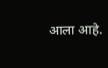आला आहे.